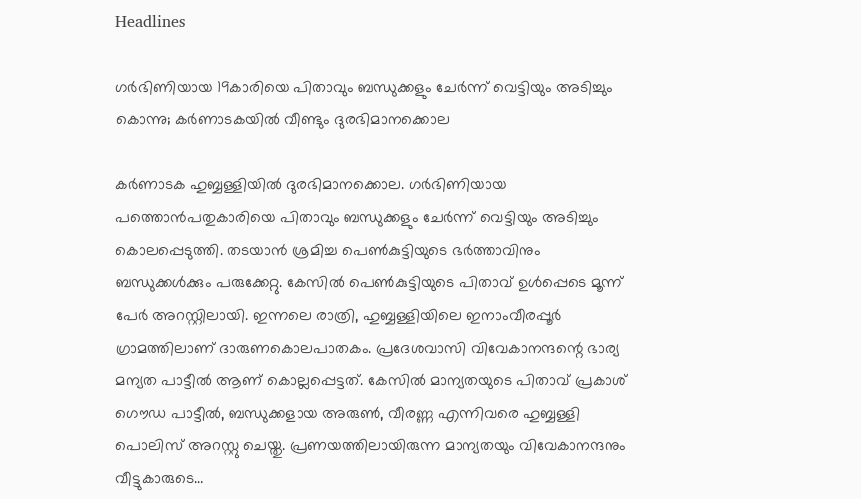Headlines

ഗര്‍ഭിണിയായ 19കാരിയെ പിതാവും ബന്ധുക്കളും ചേര്‍ന്ന് വെട്ടിയും അടിച്ചും കൊന്നു; കര്‍ണാടകയില്‍ വീണ്ടും ദുരഭിമാനക്കൊല

കര്‍ണാടക ഹുബ്ബള്ളിയില്‍ ദുരഭിമാനക്കൊല. ഗര്‍ഭിണിയായ പത്തൊന്‍പതുകാരിയെ പിതാവും ബന്ധുക്കളും ചേര്‍ന്ന് വെട്ടിയും അടിച്ചും കൊലപ്പെടുത്തി. തടയാന്‍ ശ്രമിച്ച പെണ്‍കുട്ടിയുടെ ഭര്‍ത്താവിനും ബന്ധുക്കള്‍ക്കും പരുക്കേറ്റു. കേസില്‍ പെണ്‍കുട്ടിയുടെ പിതാവ് ഉള്‍പ്പെടെ മൂന്ന് പേര്‍ അറസ്റ്റിലായി. ഇന്നലെ രാത്രി, ഹുബ്ബള്ളിയിലെ ഇനാംവീരപ്പൂര്‍ ഗ്രാമത്തിലാണ് ദാരുണകൊലപാതകം. പ്രദേശവാസി വിവേകാനന്ദന്റെ ഭാര്യ മന്യത പാട്ടീല്‍ ആണ് കൊല്ലപ്പെട്ടത്. കേസില്‍ മാന്യതയുടെ പിതാവ് പ്രകാശ് ഗൌഡ പാട്ടീല്‍, ബന്ധുക്കളായ അരുണ്‍, വീരണ്ണ എന്നിവരെ ഹുബ്ബള്ളി പൊലിസ് അറസ്റ്റു ചെയ്തു. പ്രണയത്തിലായിരുന്ന മാന്യതയും വിവേകാനന്ദനും വീട്ടുകാരുടെ…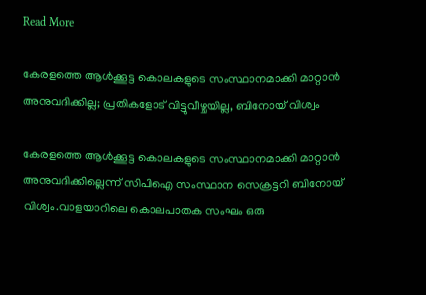Read More

കേരളത്തെ ആൾക്കൂട്ട കൊലകളുടെ സംസ്ഥാനമാക്കി മാറ്റാൻ അനുവദിക്കില്ല; പ്രതികളോട് വിട്ടുവീഴ്ചയില്ല, ബിനോയ് വിശ്വം

കേരളത്തെ ആൾക്കൂട്ട കൊലകളുടെ സംസ്ഥാനമാക്കി മാറ്റാൻ അനുവദിക്കില്ലെന്ന് സിപിഐ സംസ്ഥാന സെക്രട്ടറി ബിനോയ് വിശ്വം.വാളയാറിലെ കൊലപാതക സംഘം ഒരു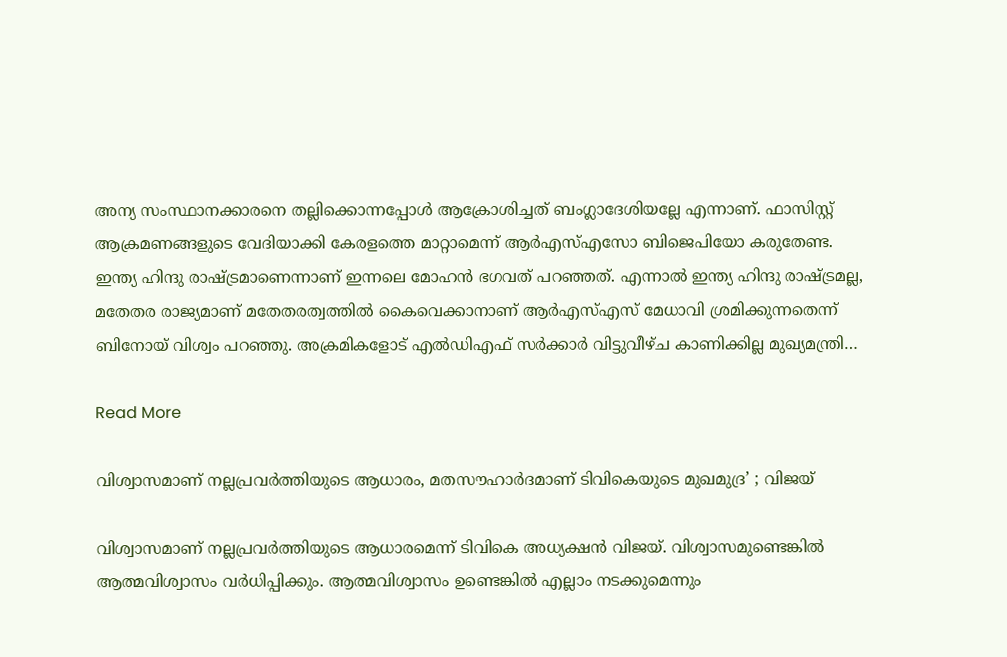അന്യ സംസ്ഥാനക്കാരനെ തല്ലിക്കൊന്നപ്പോൾ ആക്രോശിച്ചത് ബംഗ്ലാദേശിയല്ലേ എന്നാണ്. ഫാസിസ്റ്റ് ആക്രമണങ്ങളുടെ വേദിയാക്കി കേരളത്തെ മാറ്റാമെന്ന് ആർഎസ്എസോ ബിജെപിയോ കരുതേണ്ട. ഇന്ത്യ ഹിന്ദു രാഷ്ട്രമാണെന്നാണ് ഇന്നലെ മോഹൻ ഭഗവത് പറഞ്ഞത്. എന്നാൽ ഇന്ത്യ ഹിന്ദു രാഷ്ട്രമല്ല, മതേതര രാജ്യമാണ് മതേതരത്വത്തിൽ കൈവെക്കാനാണ് ആർഎസ്എസ് മേധാവി ശ്രമിക്കുന്നതെന്ന് ബിനോയ് വിശ്വം പറഞ്ഞു. അക്രമികളോട് എൽഡിഎഫ് സർക്കാർ വിട്ടുവീഴ്ച കാണിക്കില്ല മുഖ്യമന്ത്രി…

Read More

വിശ്വാസമാണ് നല്ലപ്രവർത്തിയുടെ ആധാരം, മതസൗഹാർദമാണ് ടിവികെയുടെ മുഖമുദ്ര’ ; വിജയ്

വിശ്വാസമാണ് നല്ലപ്രവർത്തിയുടെ ആധാരമെന്ന് ടിവികെ അധ്യക്ഷൻ വിജയ്. വിശ്വാസമുണ്ടെങ്കിൽ ആത്മവിശ്വാസം വർധിപ്പിക്കും. ആത്മവിശ്വാസം ഉണ്ടെങ്കിൽ എല്ലാം നടക്കുമെന്നും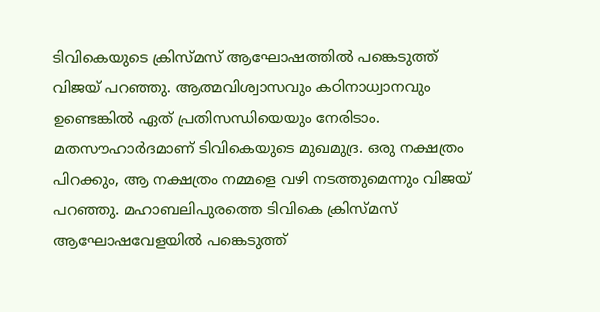ടിവികെയുടെ ക്രിസ്മസ് ആഘോഷത്തിൽ പങ്കെടുത്ത് വിജയ് പറഞ്ഞു. ആത്മവിശ്വാസവും കഠിനാധ്വാനവും ഉണ്ടെങ്കിൽ ഏത് പ്രതിസന്ധിയെയും നേരിടാം. മതസൗഹാർദമാണ് ടിവികെയുടെ മുഖമുദ്ര. ഒരു നക്ഷത്രം പിറക്കും, ആ നക്ഷത്രം നമ്മളെ വഴി നടത്തുമെന്നും വിജയ് പറഞ്ഞു. മഹാബലിപുരത്തെ ടിവികെ ക്രിസ്‌മസ്‌ ആഘോഷവേളയിൽ പങ്കെടുത്ത്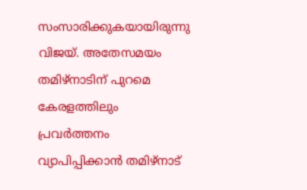സംസാരിക്കുകയായിരുന്നു വിജയ്. അതേസമയം തമിഴ്നാടിന് പുറമെ കേരളത്തിലും പ്രവർത്തനം വ്യാപിപ്പിക്കാൻ തമിഴ്നാട്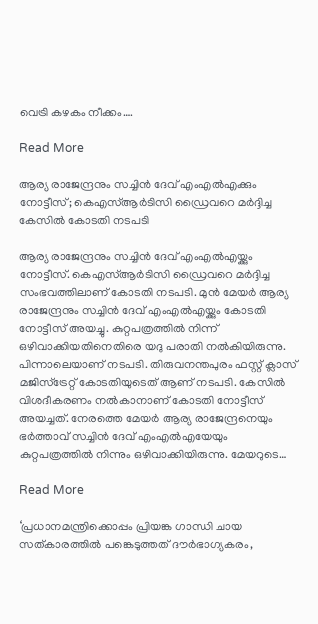വെട്രി കഴകം നീക്കം….

Read More

ആര്യ രാജേന്ദ്രനും സച്ചിൻ ദേവ് എംഎൽഎക്കും നോട്ടീസ്; കെഎസ്ആർടിസി ഡ്രൈവറെ മർദ്ദിച്ച കേസിൽ കോടതി നടപടി

ആര്യ രാജേന്ദ്രനും സച്ചിൻ ദേവ് എംഎൽഎയ്ക്കും നോട്ടീസ്. കെഎസ്ആർടിസി ഡ്രൈവറെ മർദ്ദിച്ച സംഭവത്തിലാണ് കോടതി നടപടി. മുൻ മേയർ ആര്യ രാജേന്ദ്രനും സച്ചിൻ ദേവ് എംഎൽഎയ്ക്കും കോടതി നോട്ടീസ് അയച്ചു. കുറ്റപത്രത്തിൽ നിന്ന് ഒഴിവാക്കിയതിനെതിരെ യദു പരാതി നൽകിയിരുന്നു. പിന്നാലെയാണ് നടപടി. തിരുവനന്തപുരം ഫസ്റ്റ് ക്ലാസ് മജിസ്ട്രേറ്റ് കോടതിയുടെത് ആണ് നടപടി. കേസിൽ വിശദീകരണം നൽകാനാണ് കോടതി നോട്ടീസ് അയച്ചത്. നേരത്തെ മേയർ ആര്യ രാജേന്ദ്രനെയും ഭർത്താവ് സച്ചിൻ ദേവ് എംഎൽഎയേയും കുറ്റപത്രത്തിൽ നിന്നും ഒഴിവാക്കിയിരുന്നു. മേയറുടെ…

Read More

‘പ്രധാനമന്ത്രിക്കൊപ്പം പ്രിയങ്ക ഗാന്ധി ചായ സത്കാരത്തിൽ പങ്കെടുത്തത് ദൗർഭാഗ്യകരം,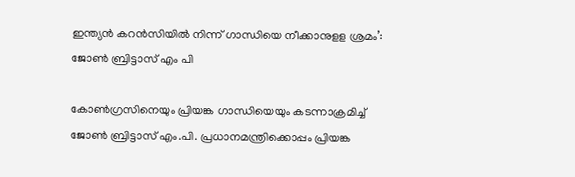ഇന്ത്യൻ കറൻസിയിൽ നിന്ന് ഗാന്ധിയെ നീക്കാനുളള ശ്രമം’: ജോൺ ബ്രിട്ടാസ് എം പി

കോൺഗ്രസിനെയും പ്രിയങ്ക ഗാന്ധിയെയും കടന്നാക്രമിച്ച് ജോൺ ബ്രിട്ടാസ് എം.പി. പ്രധാനമന്ത്രിക്കൊപ്പം പ്രിയങ്ക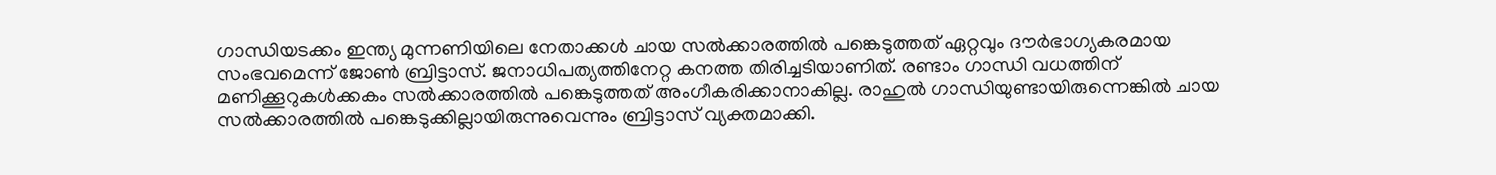ഗാന്ധിയടക്കം ഇന്ത്യ മുന്നണിയിലെ നേതാക്കൾ ചായ സൽക്കാരത്തിൽ പങ്കെടുത്തത് ഏറ്റവും ദൗർഭാഗ്യകരമായ സംഭവമെന്ന് ജോൺ ബ്രിട്ടാസ്. ജനാധിപത്യത്തിനേറ്റ കനത്ത തിരിച്ചടിയാണിത്. രണ്ടാം ഗാന്ധി വധത്തിന് മണിക്കൂറുകൾക്കകം സൽക്കാരത്തിൽ പങ്കെടുത്തത് അംഗീകരിക്കാനാകില്ല. രാഹുൽ ഗാന്ധിയുണ്ടായിരുന്നെങ്കിൽ ചായ സൽക്കാരത്തിൽ പങ്കെടുക്കില്ലായിരുന്നുവെന്നും ബ്രിട്ടാസ് വ്യക്തമാക്കി.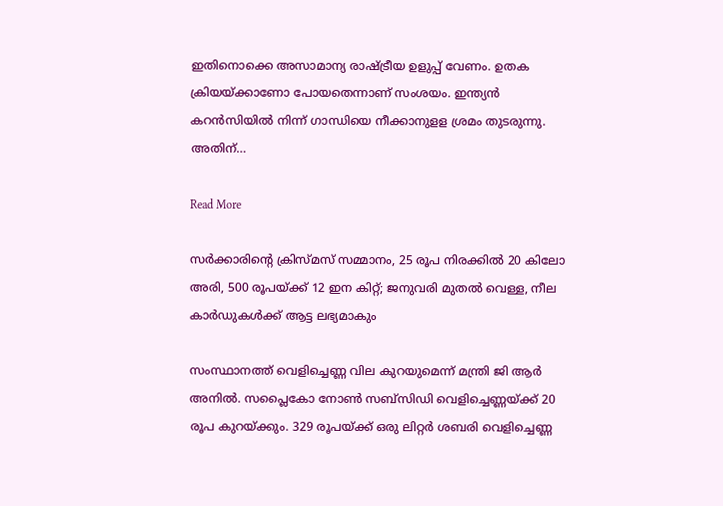ഇതിനൊക്കെ അസാമാന്യ രാഷ്ട്രീയ ഉളുപ്പ് വേണം. ഉതക ക്രിയയ്ക്കാണോ പോയതെന്നാണ് സംശയം. ഇന്ത്യൻ കറൻസിയിൽ നിന്ന് ഗാന്ധിയെ നീക്കാനുളള ശ്രമം തുടരുന്നു. അതിന്…

Read More

സർക്കാരിന്റെ ക്രിസ്മസ് സമ്മാനം, 25 രൂപ നിരക്കില്‍ 20 കിലോ അരി, 500 രൂപയ്ക്ക് 12 ഇന കിറ്റ്; ജനുവരി മുതൽ വെള്ള, നീല കാർഡുകൾക്ക് ആട്ട ലഭ്യമാകും

സംസ്ഥാനത്ത് വെളിച്ചെണ്ണ വില കുറയുമെന്ന് മന്ത്രി ജി ആർ അനിൽ. സപ്ലൈകോ നോൺ സബ്‌സിഡി വെളിച്ചെണ്ണയ്ക്ക് 20 രൂപ കുറയ്ക്കും. 329 രൂപയ്ക്ക് ഒരു ലിറ്റർ ശബരി വെളിച്ചെണ്ണ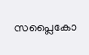സപ്ലൈകോ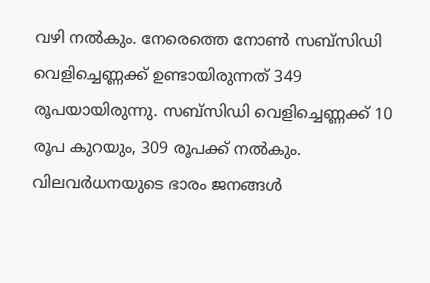വഴി നൽകും. നേരെത്തെ നോൺ സബ്‌സിഡി വെളിച്ചെണ്ണക്ക് ഉണ്ടായിരുന്നത് 349 രൂപയായിരുന്നു. സബ്‌സിഡി വെളിച്ചെണ്ണക്ക് 10 രൂപ കുറയും, 309 രൂപക്ക് നൽകും. വിലവർധനയുടെ ഭാരം ജനങ്ങൾ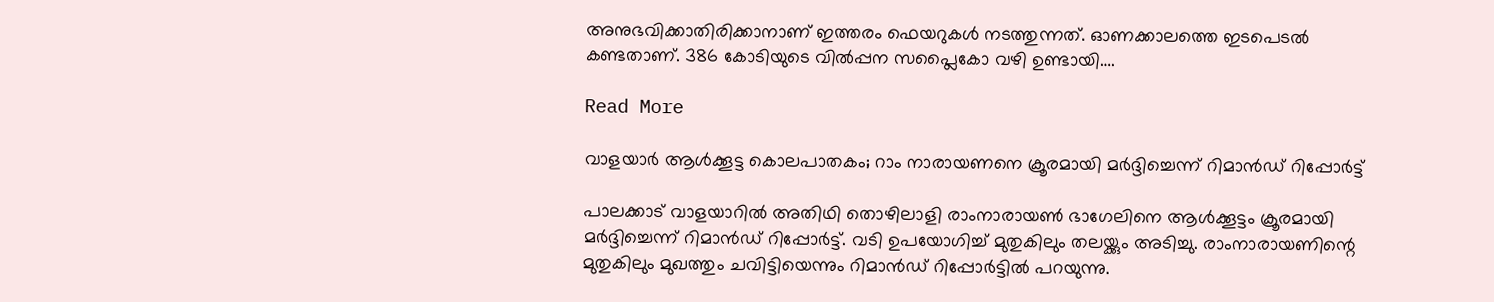അനുഭവിക്കാതിരിക്കാനാണ് ഇത്തരം ഫെയറുകൾ നടത്തുന്നത്. ഓണക്കാലത്തെ ഇടപെടൽ കണ്ടതാണ്. 386 കോടിയുടെ വിൽപ്പന സപ്ലൈകോ വഴി ഉണ്ടായി….

Read More

വാളയാര്‍ ആള്‍ക്കൂട്ട കൊലപാതകം; റാം നാരായണനെ ക്രൂരമായി മർദ്ദിച്ചെന്ന് റിമാൻഡ് റിപ്പോർട്ട്

പാലക്കാട് വാളയാറിൽ അതിഥി തൊഴിലാളി രാംനാരായൺ ഭാഗേലിനെ ആൾക്കൂട്ടം ക്രൂരമായി മർദ്ദിച്ചെന്ന് റിമാൻഡ് റിപ്പോർട്ട്. വടി ഉപയോഗിച്ച് മുതുകിലും തലയ്ക്കും അടിച്ചു. രാംനാരായണിന്റെ മുതുകിലും മുഖത്തും ചവിട്ടിയെന്നും റിമാൻഡ് റിപ്പോർട്ടിൽ പറയുന്നു.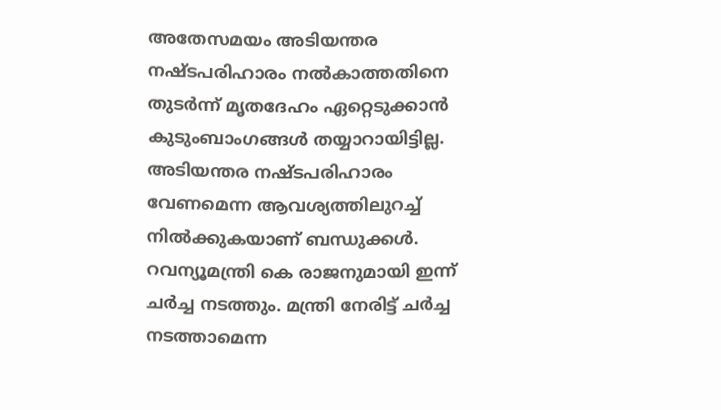അതേസമയം അടിയന്തര നഷ്ടപരിഹാരം നൽകാത്തതിനെ തുടർന്ന് മൃതദേഹം ഏറ്റെടുക്കാൻ കുടുംബാംഗങ്ങൾ തയ്യാറായിട്ടില്ല. അടിയന്തര നഷ്ടപരിഹാരം വേണമെന്ന ആവശ്യത്തിലുറച്ച് നിൽക്കുകയാണ് ബന്ധുക്കൾ. റവന്യൂമന്ത്രി കെ രാജനുമായി ഇന്ന് ചർച്ച നടത്തും. മന്ത്രി നേരിട്ട് ചർച്ച നടത്താമെന്ന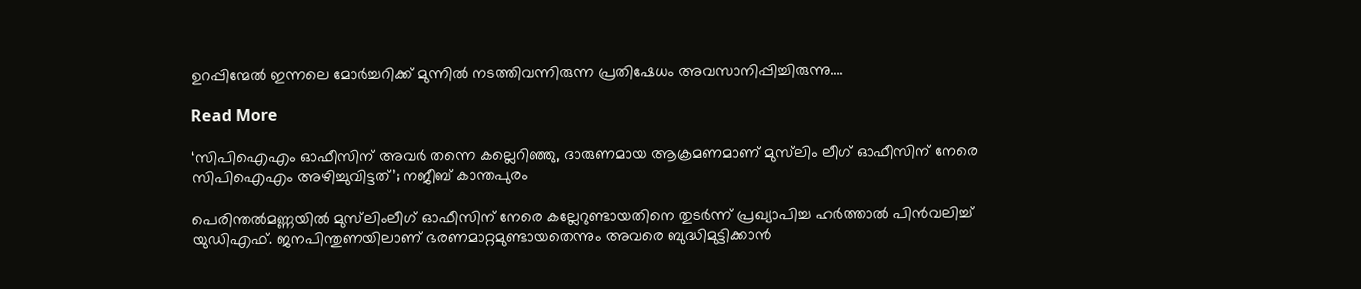ഉറപ്പിന്മേൽ ഇന്നലെ മോർച്ചറിക്ക് മുന്നിൽ നടത്തിവന്നിരുന്ന പ്രതിഷേധം അവസാനിപ്പിച്ചിരുന്നു….

Read More

‘സിപിഐഎം ഓഫീസിന് അവർ തന്നെ കല്ലെറിഞ്ഞു, ദാരുണമായ ആക്രമണമാണ് മുസ്‌ലിം ലീഗ് ഓഫീസിന് നേരെ സിപിഐഎം അഴിച്ചുവിട്ടത്’; നജീബ് കാന്തപുരം

പെരിന്തല്‍മണ്ണയില്‍ മുസ്‌ലിംലീഗ് ഓഫീസിന് നേരെ കല്ലേറുണ്ടായതിനെ തുടര്‍ന്ന് പ്രഖ്യാപിച്ച ഹര്‍ത്താല്‍ പിന്‍വലിച്ച് യുഡിഎഫ്. ജനപിന്തുണയിലാണ് ഭരണമാറ്റമുണ്ടായതെന്നും അവരെ ബുദ്ധിമുട്ടിക്കാന്‍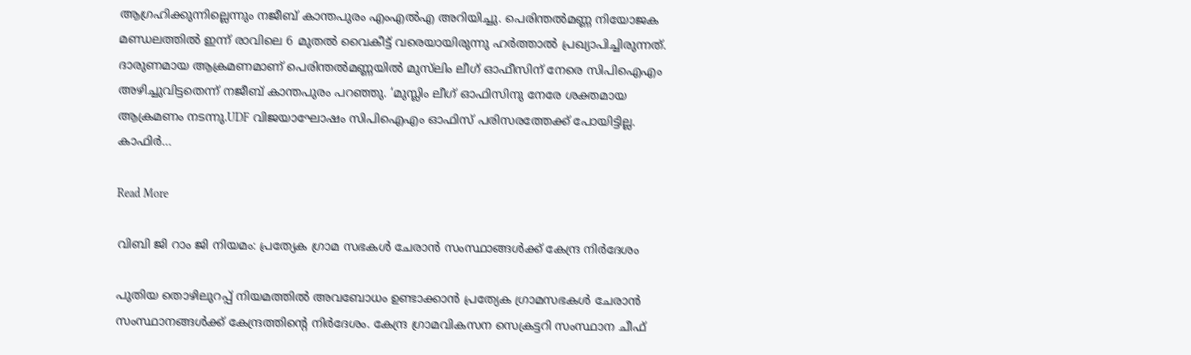ആഗ്രഹിക്കുന്നില്ലെന്നും നജീബ് കാന്തപുരം എംഎല്‍എ അറിയിച്ചു. പെരിന്തല്‍മണ്ണ നിയോജക മണ്ഡലത്തില്‍ ഇന്ന് രാവിലെ 6 മുതല്‍ വൈകീട്ട് വരെയായിരുന്നു ഹര്‍ത്താല്‍ പ്രഖ്യാപിച്ചിരുന്നത്. ദാരുണമായ ആക്രമണമാണ് പെരിന്തല്‍മണ്ണയില്‍ മുസ്‌ലിം ലീഗ് ഓഫീസിന് നേരെ സിപിഐഎം അഴിച്ചുവിട്ടതെന്ന് നജീബ് കാന്തപുരം പറഞ്ഞു. ‘മുസ്ലിം ലീഗ് ഓഫിസിനു നേരേ ശക്തമായ ആക്രമണം നടന്നു.UDF വിജയാഘോഷം സിപിഐഎം ഓഫിസ് പരിസരത്തേക്ക് പോയിട്ടില്ല. കാഫിർ…

Read More

വിബി ജി റാം ജി നിയമം: പ്രത്യേക ഗ്രാമ സഭകൾ ചേരാൻ സംസ്ഥാങ്ങൾക്ക് കേന്ദ്ര നിർദേശം

പുതിയ തൊഴിലുറപ്പ് നിയമത്തിൽ അവബോധം ഉണ്ടാക്കാൻ പ്രത്യേക ഗ്രാമസഭകൾ ചേരാൻ സംസ്ഥാനങ്ങൾക്ക് കേന്ദ്രത്തിന്റെ നിർദേശം. കേന്ദ്ര ഗ്രാമവികസന സെക്രട്ടറി സംസ്ഥാന ചീഫ്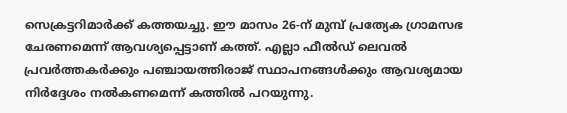സെക്രട്ടറിമാർക്ക് കത്തയച്ചു. ഈ മാസം 26-ന് മുമ്പ് പ്രത്യേക ഗ്രാമസഭ ചേരണമെന്ന് ആവശ്യപ്പെട്ടാണ് കത്ത്. എല്ലാ ഫീൽഡ് ലെവൽ പ്രവർത്തകർക്കും പഞ്ചായത്തിരാജ് സ്ഥാപനങ്ങൾക്കും ആവശ്യമായ നിർദ്ദേശം നൽകണമെന്ന് കത്തിൽ പറയുന്നു.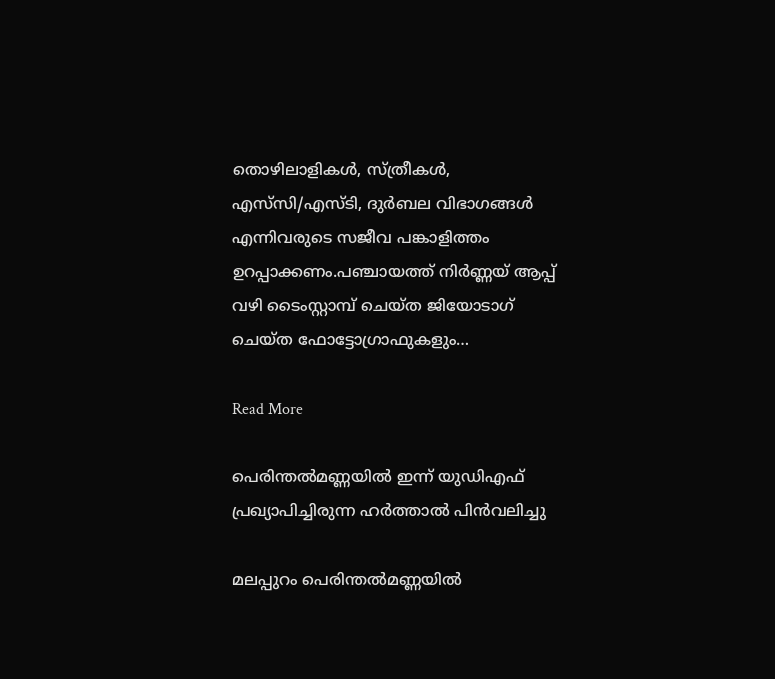തൊഴിലാളികൾ, സ്ത്രീകൾ, എസ്‌സി/എസ്ടി, ദുർബല വിഭാഗങ്ങൾ എന്നിവരുടെ സജീവ പങ്കാളിത്തം ഉറപ്പാക്കണം.പഞ്ചായത്ത് നിർണ്ണയ് ആപ്പ് വഴി ടൈംസ്റ്റാമ്പ് ചെയ്ത ജിയോടാഗ് ചെയ്ത ഫോട്ടോഗ്രാഫുകളും…

Read More

പെരിന്തൽമണ്ണയിൽ ഇന്ന് യുഡിഎഫ് പ്രഖ്യാപിച്ചിരുന്ന ഹർത്താൽ പിൻവലിച്ചു

മലപ്പുറം പെരിന്തൽമണ്ണയിൽ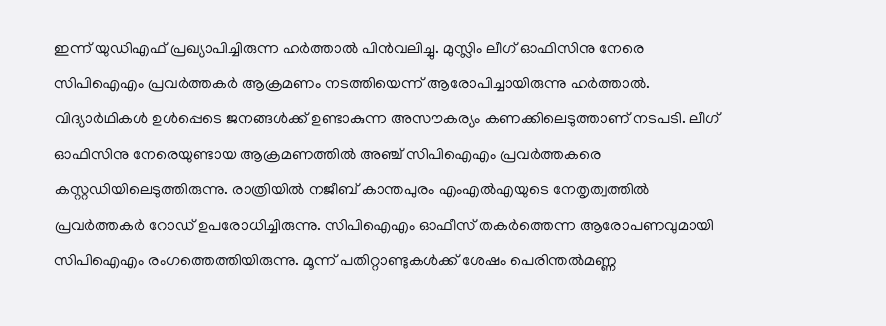ഇന്ന് യുഡിഎഫ് പ്രഖ്യാപിച്ചിരുന്ന ഹർത്താൽ പിൻവലിച്ചു. മുസ്ലിം ലീഗ് ഓഫിസിനു നേരെ സിപിഐഎം പ്രവർത്തകർ ആക്രമണം നടത്തിയെന്ന് ആരോപിച്ചായിരുന്നു ഹർത്താൽ. വിദ്യാർഥികൾ ഉൾപ്പെടെ ജനങ്ങൾക്ക് ഉണ്ടാകുന്ന അസൗകര്യം കണക്കിലെടുത്താണ് നടപടി. ലീഗ് ഓഫിസിനു നേരെയുണ്ടായ ആക്രമണത്തിൽ അഞ്ച് സിപിഐഎം പ്രവർത്തകരെ കസ്റ്റഡിയിലെടുത്തിരുന്നു. രാത്രിയിൽ നജീബ് കാന്തപുരം എംഎൽഎയുടെ നേതൃത്വത്തിൽ പ്രവർത്തകർ റോഡ് ഉപരോധിച്ചിരുന്നു. സിപിഐഎം ഓഫീസ് തകർത്തെന്ന ആരോപണവുമായി സിപിഐഎം രംഗത്തെത്തിയിരുന്നു. മൂന്ന് പതിറ്റാണ്ടുകൾക്ക് ശേഷം പെരിന്തൽമണ്ണ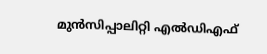മുൻസിപ്പാലിറ്റി എൽഡിഎഫ്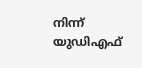നിന്ന് യുഡിഎഫ്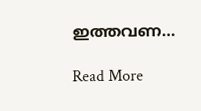ഇത്തവണ…

Read More